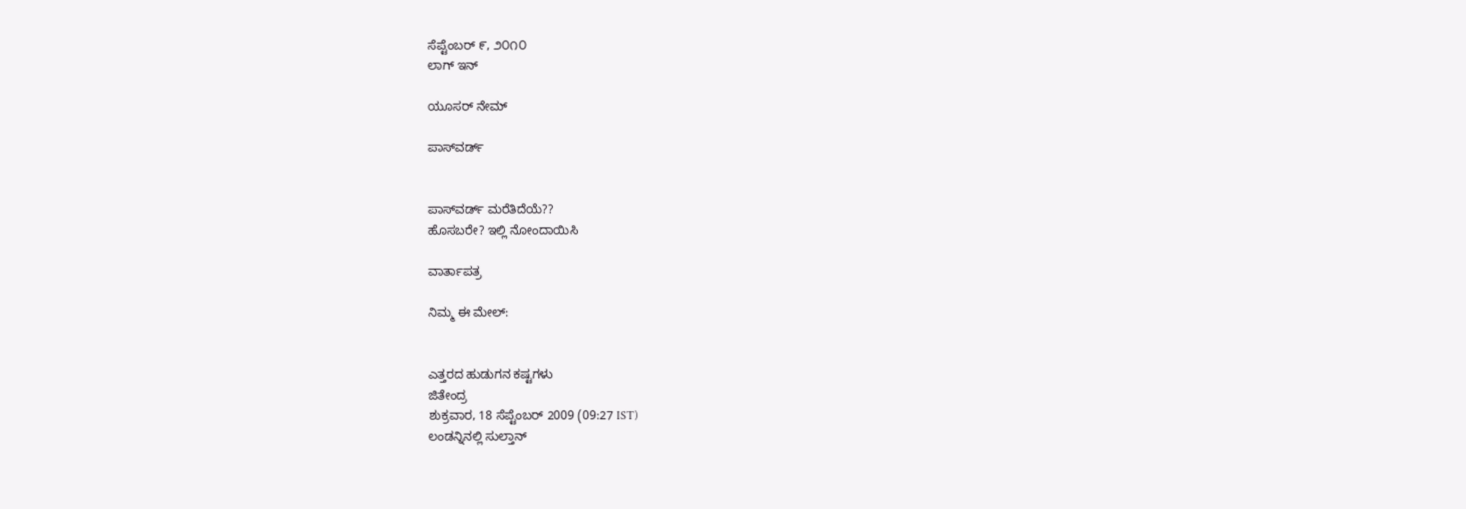ಸೆಪ್ಟೆಂಬರ್ ೯, ೨೦೧೦
ಲಾಗ್ ಇನ್

ಯೂಸರ್ ನೇಮ್

ಪಾಸ್‌ವರ್ಡ್


ಪಾಸ್‌ವರ್ಡ್ ಮರೆತಿದೆಯೆ??
ಹೊಸಬರೇ? ಇಲ್ಲಿ ನೋಂದಾಯಿಸಿ

ವಾರ್ತಾಪತ್ರ

ನಿಮ್ಮ ಈ ಮೇಲ್:


ಎತ್ತರದ ಹುಡುಗನ ಕಷ್ಟಗಳು
ಜಿತೇಂದ್ರ
ಶುಕ್ರವಾರ, 18 ಸೆಪ್ಟೆಂಬರ್ 2009 (09:27 IST)
ಲಂಡನ್ನಿನಲ್ಲಿ ಸುಲ್ತಾನ್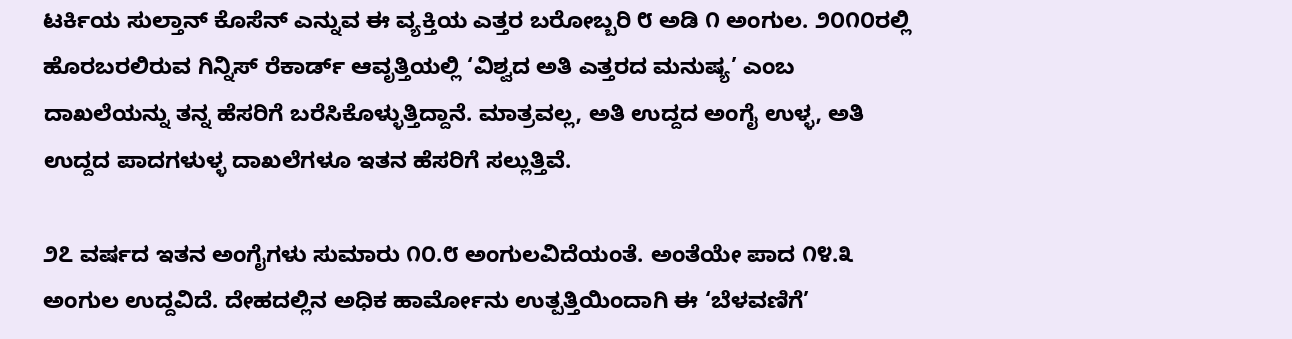ಟರ್ಕಿಯ ಸುಲ್ತಾನ್ ಕೊಸೆನ್ ಎನ್ನುವ ಈ ವ್ಯಕ್ತಿಯ ಎತ್ತರ ಬರೋಬ್ಬರಿ ೮ ಅಡಿ ೧ ಅಂಗುಲ. ೨೦೧೦ರಲ್ಲಿ ಹೊರಬರಲಿರುವ ಗಿನ್ನಿಸ್ ರೆಕಾರ್ಡ್ ಆವೃತ್ತಿಯಲ್ಲಿ ‘ವಿಶ್ವದ ಅತಿ ಎತ್ತರದ ಮನುಷ್ಯ’ ಎಂಬ ದಾಖಲೆಯನ್ನು ತನ್ನ ಹೆಸರಿಗೆ ಬರೆಸಿಕೊಳ್ಳುತ್ತಿದ್ದಾನೆ. ಮಾತ್ರವಲ್ಲ, ಅತಿ ಉದ್ದದ ಅಂಗೈ ಉಳ್ಳ, ಅತಿ ಉದ್ದದ ಪಾದಗಳುಳ್ಳ ದಾಖಲೆಗಳೂ ಇತನ ಹೆಸರಿಗೆ ಸಲ್ಲುತ್ತಿವೆ.

೨೭ ವರ್ಷದ ಇತನ ಅಂಗೈಗಳು ಸುಮಾರು ೧೦.೮ ಅಂಗುಲವಿದೆಯಂತೆ. ಅಂತೆಯೇ ಪಾದ ೧೪.೩ ಅಂಗುಲ ಉದ್ದವಿದೆ. ದೇಹದಲ್ಲಿನ ಅಧಿಕ ಹಾರ್ಮೋನು ಉತ್ಪತ್ತಿಯಿಂದಾಗಿ ಈ ‘ಬೆಳವಣಿಗೆ’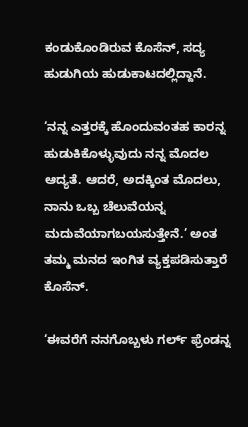ಕಂಡುಕೊಂಡಿರುವ ಕೊಸೆನ್, ಸದ್ಯ ಹುಡುಗಿಯ ಹುಡುಕಾಟದಲ್ಲಿದ್ದಾನೆ.

‘ನನ್ನ ಎತ್ತರಕ್ಕೆ ಹೊಂದುವಂತಹ ಕಾರನ್ನ ಹುಡುಕಿಕೊಳ್ಳುವುದು ನನ್ನ ಮೊದಲ ಆದ್ಯತೆ. ಆದರೆ, ಅದಕ್ಕಿಂತ ಮೊದಲು, ನಾನು ಒಬ್ಬ ಚೆಲುವೆಯನ್ನ ಮದುವೆಯಾಗಬಯಸುತ್ತೇನೆ.’ ಅಂತ ತಮ್ಮ ಮನದ ಇಂಗಿತ ವ್ಯಕ್ತಪಡಿಸುತ್ತಾರೆ ಕೊಸೆನ್.

‘ಈವರೆಗೆ ನನಗೊಬ್ಬಳು ಗರ್ಲ್ ಫ್ರೆಂಡನ್ನ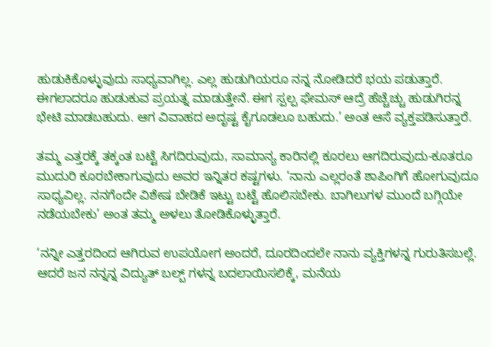ಹುಡುಕಿಕೊಳ್ಳುವುದು ಸಾಧ್ಯವಾಗಿಲ್ಲ. ಎಲ್ಲ ಹುಡುಗಿಯರೂ ನನ್ನ ನೋಡಿದರೆ ಭಯ ಪಡುತ್ತಾರೆ. ಈಗಲಾದರೂ ಹುಡುಕುವ ಪ್ರಯತ್ನ ಮಾಡುತ್ತೇನೆ. ಈಗ ಸ್ಪಲ್ಪ ಫೇಮಸ್ ಆದ್ರೆ ಹೆಚ್ಚೆಚ್ಚು ಹುಡುಗಿರನ್ನ ಭೇಟಿ ಮಾಡಬಹುದು. ಆಗ ವಿವಾಹದ ಅದೃಷ್ಟ ಕೈಗೂಡಲೂ ಬಹುದು.’ ಅಂತ ಆಸೆ ವ್ಯಕ್ತಪಡಿಸುತ್ತಾರೆ.

ತಮ್ಮ ಎತ್ತರಕ್ಕೆ ತಕ್ಕಂತ ಬಟ್ಟೆ ಸಿಗದಿರುವುದು, ಸಾಮಾನ್ಯ ಕಾರಿನಲ್ಲಿ ಕೂರಲು ಆಗದಿರುವುದು-ಕೂತರೂ ಮುದುರಿ ಕೂರಬೇಕಾಗುವುದು ಅವರ ಇನ್ನಿತರ ಕಷ್ಟಗಳು. ‘ನಾನು ಎಲ್ಲರಂತೆ ಶಾಪಿಂಗಿಗೆ ಹೋಗುವುದೂ ಸಾಧ್ಯವಿಲ್ಲ. ನನಗೆಂದೇ ವಿಶೇಷ ಬೇಡಿಕೆ ಇಟ್ಟು ಬಟ್ಟೆ ಹೊಲಿಸಬೇಕು. ಬಾಗಿಲುಗಳ ಮುಂದೆ ಬಗ್ಗಿಯೇ ನಡೆಯಬೇಕು’ ಅಂತ ತಮ್ಮ ಅಳಲು ತೋಡಿಕೊಳ್ಳುತ್ತಾರೆ.

‘ನನ್ನೀ ಎತ್ತರದಿಂದ ಆಗಿರುವ ಉಪಯೋಗ ಅಂದರೆ, ದೂರದಿಂದಲೇ ನಾನು ವ್ಯಕ್ತಿಗಳನ್ನ ಗುರುತಿಸಬಲ್ಲೆ. ಆದರೆ ಜನ ನನ್ನನ್ನ ವಿದ್ಯುತ್ ಬಲ್ಬ್ ಗಳನ್ನ ಬದಲಾಯಿಸಲಿಕ್ಕೆ, ಮನೆಯ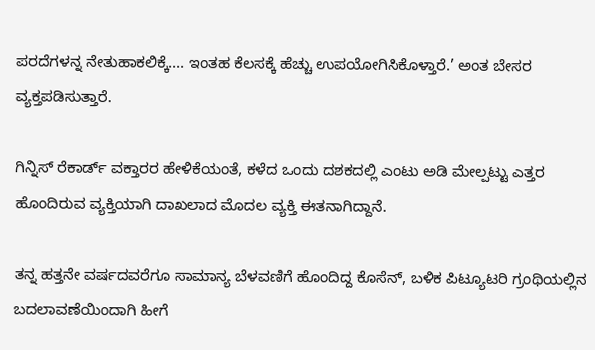ಪರದೆಗಳನ್ನ ನೇತುಹಾಕಲಿಕ್ಕೆ.... ಇಂತಹ ಕೆಲಸಕ್ಕೆ ಹೆಚ್ಚು ಉಪಯೋಗಿಸಿಕೊಳ್ತಾರೆ.’ ಅಂತ ಬೇಸರ ವ್ಯಕ್ತಪಡಿಸುತ್ತಾರೆ.

ಗಿನ್ನಿಸ್ ರೆಕಾರ್ಡ್ ವಕ್ತಾರರ ಹೇಳಿಕೆಯಂತೆ, ಕಳೆದ ಒಂದು ದಶಕದಲ್ಲಿ ಎಂಟು ಅಡಿ ಮೇಲ್ಪಟ್ಟು ಎತ್ತರ ಹೊಂದಿರುವ ವ್ಯಕ್ತಿಯಾಗಿ ದಾಖಲಾದ ಮೊದಲ ವ್ಯಕ್ತಿ ಈತನಾಗಿದ್ದಾನೆ.

ತನ್ನ ಹತ್ತನೇ ವರ್ಷದವರೆಗೂ ಸಾಮಾನ್ಯ ಬೆಳವಣಿಗೆ ಹೊಂದಿದ್ದ ಕೊಸೆನ್, ಬಳಿಕ ಪಿಟ್ಯೂಟರಿ ಗ್ರಂಥಿಯಲ್ಲಿನ ಬದಲಾವಣೆಯಿಂದಾಗಿ ಹೀಗೆ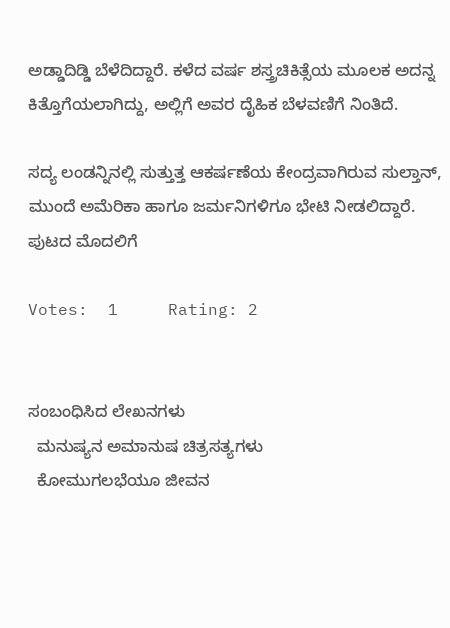ಅಡ್ಡಾದಿಡ್ಡಿ ಬೆಳೆದಿದ್ದಾರೆ. ಕಳೆದ ವರ್ಷ ಶಸ್ತ್ರಚಿಕಿತ್ಸೆಯ ಮೂಲಕ ಅದನ್ನ ಕಿತ್ತೊಗೆಯಲಾಗಿದ್ದು, ಅಲ್ಲಿಗೆ ಅವರ ದೈಹಿಕ ಬೆಳವಣಿಗೆ ನಿಂತಿದೆ.

ಸದ್ಯ ಲಂಡನ್ನಿನಲ್ಲಿ ಸುತ್ತುತ್ತ ಆಕರ್ಷಣೆಯ ಕೇಂದ್ರವಾಗಿರುವ ಸುಲ್ತಾನ್, ಮುಂದೆ ಅಮೆರಿಕಾ ಹಾಗೂ ಜರ್ಮನಿಗಳಿಗೂ ಭೇಟಿ ನೀಡಲಿದ್ದಾರೆ.
ಪುಟದ ಮೊದಲಿಗೆ

Votes:  1     Rating: 2


ಸಂಬಂಧಿಸಿದ ಲೇಖನಗಳು
  ಮನುಷ್ಯನ ಅಮಾನುಷ ಚಿತ್ರಸತ್ಯಗಳು
  ಕೋಮುಗಲಭೆಯೂ ಜೀವನ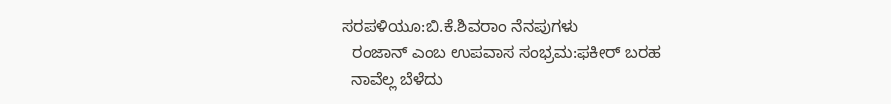ಸರಪಳಿಯೂ:ಬಿ.ಕೆ.ಶಿವರಾಂ ನೆನಪುಗಳು
  ರಂಜಾನ್ ಎಂಬ ಉಪವಾಸ ಸಂಭ್ರಮ:ಫಕೀರ್ ಬರಹ
  ನಾವೆಲ್ಲ ಬೆಳೆದು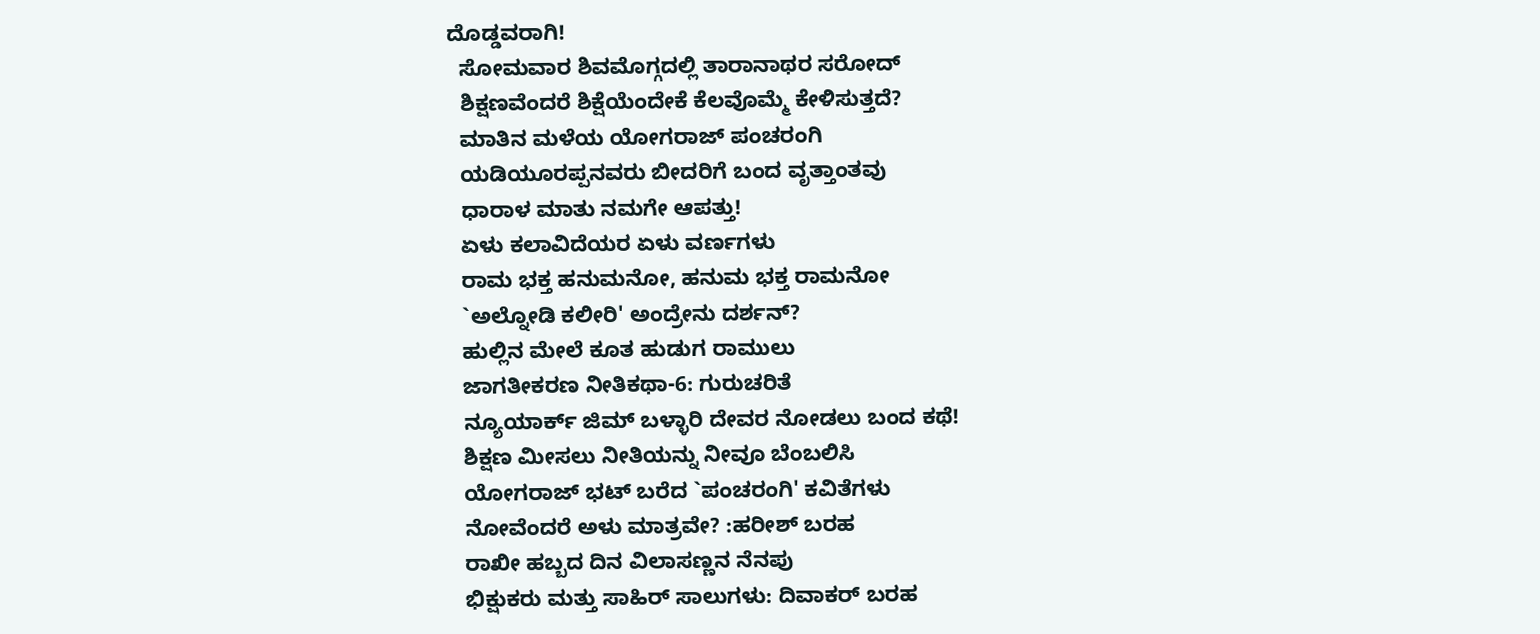ದೊಡ್ಡವರಾಗಿ!
  ಸೋಮವಾರ ಶಿವಮೊಗ್ಗದಲ್ಲಿ ತಾರಾನಾಥರ ಸರೋದ್
  ಶಿಕ್ಷಣವೆಂದರೆ ಶಿಕ್ಷೆಯೆಂದೇಕೆ ಕೆಲವೊಮ್ಮೆ ಕೇಳಿಸುತ್ತದೆ?
  ಮಾತಿನ ಮಳೆಯ ಯೋಗರಾಜ್ ಪಂಚರಂಗಿ
  ಯಡಿಯೂರಪ್ಪನವರು ಬೀದರಿಗೆ ಬಂದ ವೃತ್ತಾಂತವು
  ಧಾರಾಳ ಮಾತು ನಮಗೇ ಆಪತ್ತು!
  ಏಳು ಕಲಾವಿದೆಯರ ಏಳು ವರ್ಣಗಳು
  ರಾಮ ಭಕ್ತ ಹನುಮನೋ, ಹನುಮ ಭಕ್ತ ರಾಮನೋ
  `ಅಲ್ನೋಡಿ ಕಲೀರಿ' ಅಂದ್ರೇನು ದರ್ಶನ್?
  ಹುಲ್ಲಿನ ಮೇಲೆ ಕೂತ ಹುಡುಗ ರಾಮುಲು
  ಜಾಗತೀಕರಣ ನೀತಿಕಥಾ-6: ಗುರುಚರಿತೆ
  ನ್ಯೂಯಾರ್ಕ್ ಜಿಮ್ ಬಳ್ಳಾರಿ ದೇವರ ನೋಡಲು ಬಂದ ಕಥೆ!
  ಶಿಕ್ಷಣ ಮೀಸಲು ನೀತಿಯನ್ನು ನೀವೂ ಬೆಂಬಲಿಸಿ
  ಯೋಗರಾಜ್ ಭಟ್ ಬರೆದ `ಪಂಚರಂಗಿ' ಕವಿತೆಗಳು
  ನೋವೆಂದರೆ ಅಳು ಮಾತ್ರವೇ? :ಹರೀಶ್ ಬರಹ
  ರಾಖೀ ಹಬ್ಬದ ದಿನ ವಿಲಾಸಣ್ಣನ ನೆನಪು
  ಭಿಕ್ಷುಕರು ಮತ್ತು ಸಾಹಿರ್ ಸಾಲುಗಳು: ದಿವಾಕರ್ ಬರಹ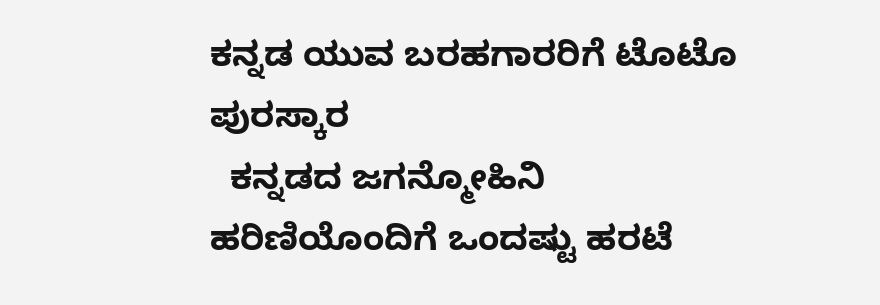ಕನ್ನಡ ಯುವ ಬರಹಗಾರರಿಗೆ ಟೊಟೊ ಪುರಸ್ಕಾರ
  ಕನ್ನಡದ ಜಗನ್ಮೋಹಿನಿ ಹರಿಣಿಯೊಂದಿಗೆ ಒಂದಷ್ಟು ಹರಟೆ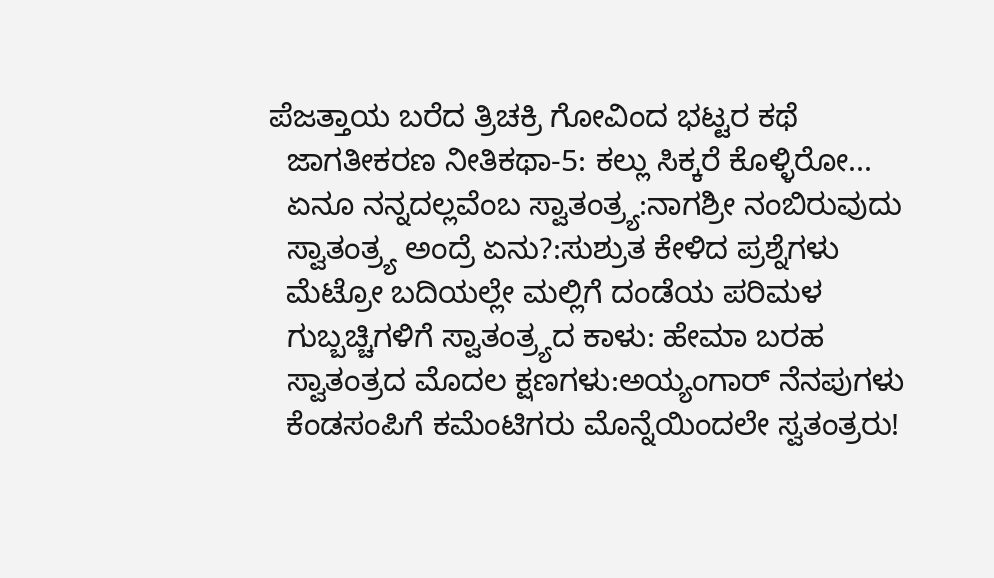ಪೆಜತ್ತಾಯ ಬರೆದ ತ್ರಿಚಕ್ರಿ ಗೋವಿಂದ ಭಟ್ಟರ ಕಥೆ
  ಜಾಗತೀಕರಣ ನೀತಿಕಥಾ-5: ಕಲ್ಲು ಸಿಕ್ಕರೆ ಕೊಳ್ಳಿರೋ...
  ಏನೂ ನನ್ನದಲ್ಲವೆಂಬ ಸ್ವಾತಂತ್ರ್ಯ:ನಾಗಶ್ರೀ ನಂಬಿರುವುದು
  ಸ್ವಾತಂತ್ರ್ಯ ಅಂದ್ರೆ ಏನು?:ಸುಶ್ರುತ ಕೇಳಿದ ಪ್ರಶ್ನೆಗಳು
  ಮೆಟ್ರೋ ಬದಿಯಲ್ಲೇ ಮಲ್ಲಿಗೆ ದಂಡೆಯ ಪರಿಮಳ
  ಗುಬ್ಬಚ್ಚಿಗಳಿಗೆ ಸ್ವಾತಂತ್ರ್ಯದ ಕಾಳು: ಹೇಮಾ ಬರಹ
  ಸ್ವಾತಂತ್ರದ ಮೊದಲ ಕ್ಷಣಗಳು:ಅಯ್ಯಂಗಾರ್ ನೆನಪುಗಳು
  ಕೆಂಡಸಂಪಿಗೆ ಕಮೆಂಟಿಗರು ಮೊನ್ನೆಯಿಂದಲೇ ಸ್ವತಂತ್ರರು!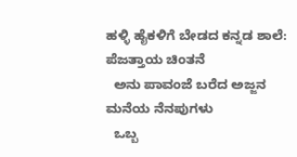ಹಳ್ಳಿ ಹೈಕಳಿಗೆ ಬೇಡದ ಕನ್ನಡ ಶಾಲೆ: ಪೆಜತ್ತಾಯ ಚಿಂತನೆ
  ಅನು ಪಾವಂಜೆ ಬರೆದ ಅಜ್ಜನ ಮನೆಯ ನೆನಪುಗಳು
  ಒಬ್ಬ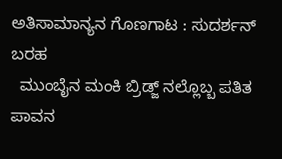ಅತಿಸಾಮಾನ್ಯನ ಗೊಣಗಾಟ : ಸುದರ್ಶನ್ ಬರಹ
  ಮುಂಬೈನ ಮಂಕಿ ಬ್ರಿಡ್ಜ್ ನಲ್ಲೊಬ್ಬ ಪತಿತ ಪಾವನ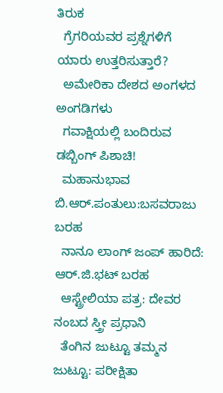ತಿರುಕ
  ಗ್ರೆಗರಿಯವರ ಪ್ರಶ್ನೆಗಳಿಗೆ ಯಾರು ಉತ್ತರಿಸುತ್ತಾರೆ?
  ಅಮೇರಿಕಾ ದೇಶದ ಅಂಗಳದ ಅಂಗಡಿಗಳು
  ಗವಾಕ್ಷಿಯಲ್ಲಿ ಬಂದಿರುವ ಡಬ್ಬಿಂಗ್ ಪಿಶಾಚಿ!
  ಮಹಾನುಭಾವ ಬಿ.ಆರ್.ಪಂತುಲು:ಬಸವರಾಜು ಬರಹ
  ನಾನೂ ಲಾಂಗ್ ಜಂಪ್ ಹಾರಿದೆ: ಆರ್.ಜಿ.ಭಟ್ ಬರಹ
  ಆಸ್ಟ್ರೇಲಿಯಾ ಪತ್ರ: ದೇವರ ನಂಬದ ಸ್ತ್ರೀ ಪ್ರಧಾನಿ
  ತೆಂಗಿನ ಜುಟ್ಟೂ ತಮ್ಮನ ಜುಟ್ಟೂ: ಪರೀಕ್ಷಿತಾ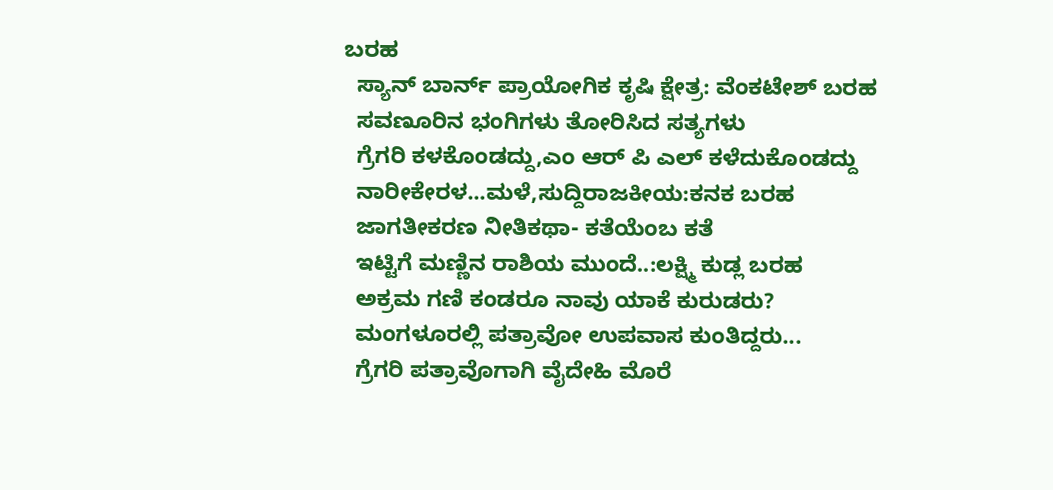ಬರಹ
  ಸ್ಯಾನ್ ಬಾರ್ನ್ ಪ್ರಾಯೋಗಿಕ ಕೃಷಿ ಕ್ಷೇತ್ರ: ವೆಂಕಟೇಶ್ ಬರಹ
  ಸವಣೂರಿನ ಭಂಗಿಗಳು ತೋರಿಸಿದ ಸತ್ಯಗಳು
  ಗ್ರೆಗರಿ ಕಳಕೊಂಡದ್ದು,ಎಂ ಆರ್ ಪಿ ಎಲ್ ಕಳೆದುಕೊಂಡದ್ದು
  ನಾರೀಕೇರಳ...ಮಳೆ,ಸುದ್ದಿರಾಜಕೀಯ:ಕನಕ ಬರಹ
  ಜಾಗತೀಕರಣ ನೀತಿಕಥಾ- ಕತೆಯೆಂಬ ಕತೆ
  ಇಟ್ಟಿಗೆ ಮಣ್ಣಿನ ರಾಶಿಯ ಮುಂದೆ..:ಲಕ್ಷ್ಮಿ ಕುಡ್ಲ ಬರಹ
  ಅಕ್ರಮ ಗಣಿ ಕಂಡರೂ ನಾವು ಯಾಕೆ ಕುರುಡರು?
  ಮಂಗಳೂರಲ್ಲಿ ಪತ್ರಾವೋ ಉಪವಾಸ ಕುಂತಿದ್ದರು...
  ಗ್ರೆಗರಿ ಪತ್ರಾವೊಗಾಗಿ ವೈದೇಹಿ ಮೊರೆ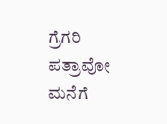ಗ್ರೆಗರಿ ಪತ್ರಾವೋ ಮನೆಗೆ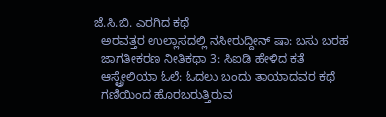ಜೆ.ಸಿ.ಬಿ. ಎರಗಿದ ಕಥೆ
  ಅರವತ್ತರ ಉಲ್ಲಾಸದಲ್ಲಿ ನಸೀರುದ್ದೀನ್ ಷಾ: ಬಸು ಬರಹ
  ಜಾಗತೀಕರಣ ನೀತಿಕಥಾ 3: ಸಿಐಡಿ ಹೇಳಿದ ಕತೆ
  ಆಸ್ಟ್ರೇಲಿಯಾ ಓಲೆ: ಓದಲು ಬಂದು ತಾಯಾದವರ ಕಥೆ
  ಗಣಿಯಿಂದ ಹೊರಬರುತ್ತಿರುವ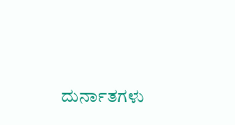ದುರ್ನಾತಗಳು